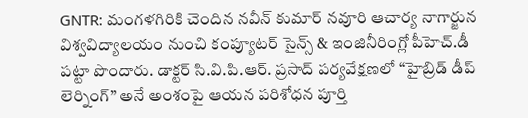GNTR: మంగళగిరికి చెందిన నవీన్ కుమార్ నవూరి ఆచార్య నాగార్జున విశ్వవిద్యాలయం నుంచి కంప్యూటర్ సైన్స్ & ఇంజినీరింగ్లో పీహెచ్.డీ పట్టా పొందారు. డాక్టర్ సి.వి.పి.ఆర్. ప్రసాద్ పర్యవేక్షణలో “హైబ్రిడ్ డీప్ లెర్నింగ్” అనే అంశంపై ఆయన పరిశోధన పూర్తి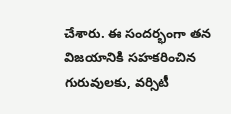చేశారు. ఈ సందర్భంగా తన విజయానికి సహకరించిన గురువులకు, వర్సిటీ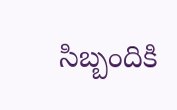సిబ్బందికి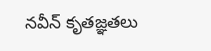నవీన్ కృతజ్ఞతలు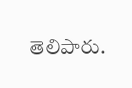తెలిపారు.